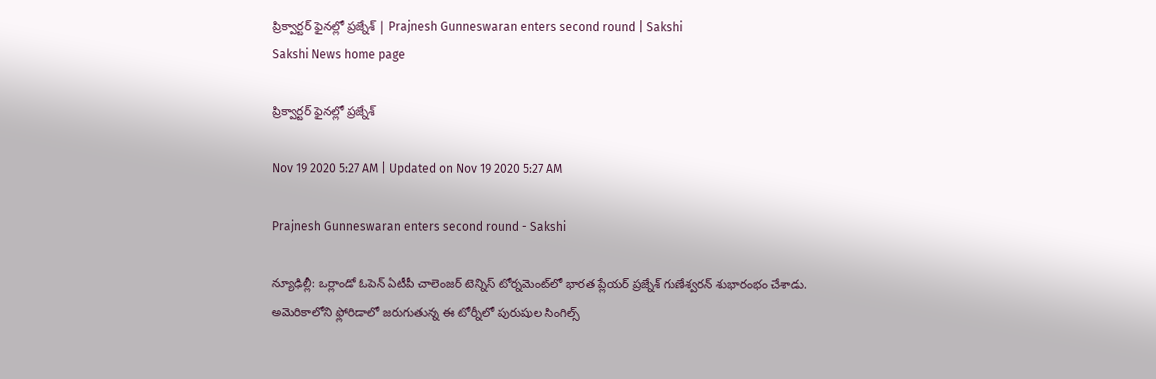ప్రిక్వార్టర్‌ ఫైనల్లో ప్రజ్నేశ్‌ | Prajnesh Gunneswaran enters second round | Sakshi
Sakshi News home page

ప్రిక్వార్టర్‌ ఫైనల్లో ప్రజ్నేశ్‌

Nov 19 2020 5:27 AM | Updated on Nov 19 2020 5:27 AM

Prajnesh Gunneswaran enters second round - Sakshi

న్యూఢిల్లీ: ఒర్లాండో ఓపెన్‌ ఏటీపీ చాలెంజర్‌ టెన్నిస్‌ టోర్నమెంట్‌లో భారత ప్లేయర్‌ ప్రజ్నేశ్‌ గుణేశ్వరన్‌ శుభారంభం చేశాడు. అమెరికాలోని ఫ్లోరిడాలో జరుగుతున్న ఈ టోర్నీలో పురుషుల సింగిల్స్‌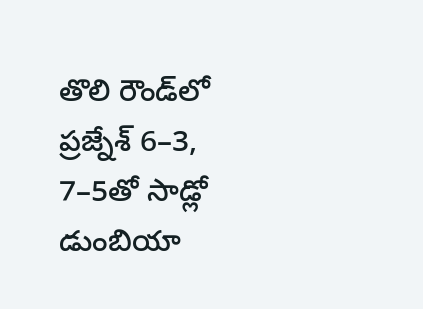తొలి రౌండ్‌లో ప్రజ్నేశ్‌ 6–3, 7–5తో సాడ్లో డుంబియా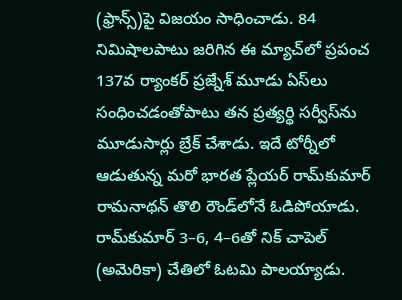(ఫ్రాన్స్‌)పై విజయం సాధించాడు. 84 నిమిషాలపాటు జరిగిన ఈ మ్యాచ్‌లో ప్రపంచ 137వ ర్యాంకర్‌ ప్రజ్నేశ్‌ మూడు ఏస్‌లు సంధించడంతోపాటు తన ప్రత్యర్థి సర్వీస్‌ను మూడుసార్లు బ్రేక్‌ చేశాడు. ఇదే టోర్నీలో ఆడుతున్న మరో భారత ప్లేయర్‌ రామ్‌కుమార్‌ రామనాథన్‌ తొలి రౌండ్‌లోనే ఓడిపోయాడు. రామ్‌కుమార్‌ 3–6, 4–6తో నిక్‌ చాపెల్‌ (అమెరికా) చేతిలో ఓటమి పాలయ్యాడు.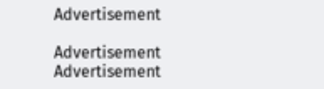Advertisement

Advertisement
Advertisement